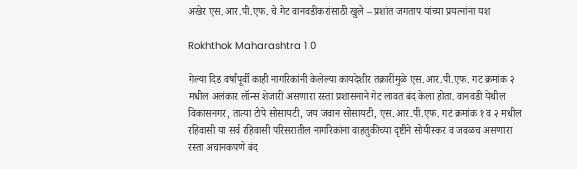अखेर एस.आर.पी.एफ. चे गेट वानवडीकरांसाठी खुले – प्रशांत जगताप यांच्या प्रयत्नांना यश

Rokhthok Maharashtra 1 0

गेल्या दिड वर्षांपूर्वी काही नागरिकांनी केलेल्या कायदेशीर तक्रारींमुळे एस.आर.पी.एफ. गट क्रमांक २ मधील अलंकार लॉन्स शेजारी असणारा रस्ता प्रशासनाने गेट लावत बंद केला होता. वानवडी येथील विकासनगर, तात्या टोपे सोसायटी, जय जवान सोसायटी, एस.आर.पी.एफ. गट क्रमांक १ व २ मधील रहिवासी या सर्व रहिवासी परिसरातील नागरिकांना वाहतुकीच्या दृष्टीने सोयीस्कर व जवळच असणारा रस्ता अचानकपणे बंद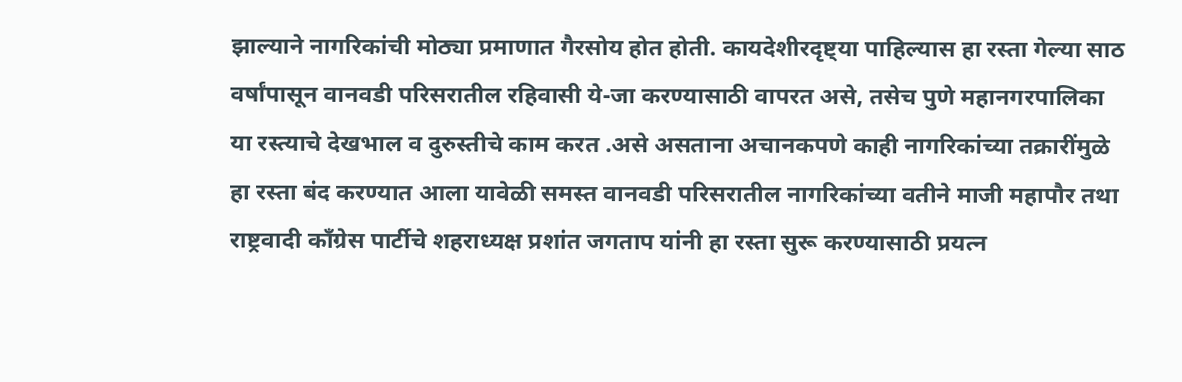झाल्याने नागरिकांची मोठ्या प्रमाणात गैरसोय होत होती. कायदेशीरदृष्ट्या पाहिल्यास हा रस्ता गेल्या साठ वर्षांपासून वानवडी परिसरातील रहिवासी ये-जा करण्यासाठी वापरत असे, तसेच पुणे महानगरपालिका या रस्त्याचे देखभाल व दुरुस्तीचे काम करत .असे असताना अचानकपणे काही नागरिकांच्या तक्रारींमुळे हा रस्ता बंद करण्यात आला यावेळी समस्त वानवडी परिसरातील नागरिकांच्या वतीने माजी महापौर तथा राष्ट्रवादी काँग्रेस पार्टीचे शहराध्यक्ष प्रशांत जगताप यांनी हा रस्ता सुरू करण्यासाठी प्रयत्न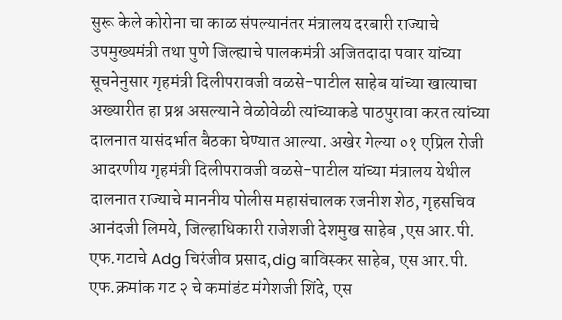सुरू केले कोरोना चा काळ संपल्यानंतर मंत्रालय दरबारी राज्याचे उपमुख्यमंत्री तथा पुणे जिल्ह्याचे पालकमंत्री अजितदादा पवार यांच्या सूचनेनुसार गृहमंत्री दिलीपरावजी वळसे-पाटील साहेब यांच्या खात्याचा अख्यारीत हा प्रश्न असल्याने वेळोवेळी त्यांच्याकडे पाठपुरावा करत त्यांच्या दालनात यासंदर्भात बैठका घेण्यात आल्या. अखेर गेल्या ०१ एप्रिल रोजी आदरणीय गृहमंत्री दिलीपरावजी वळसे-पाटील यांच्या मंत्रालय येथील दालनात राज्याचे माननीय पोलीस महासंचालक रजनीश शेठ, गृहसचिव आनंदजी लिमये, जिल्हाधिकारी राजेशजी देशमुख साहेब ,एस आर.पी. एफ.गटाचे Adg चिरंजीव प्रसाद,dig बाविस्कर साहेब, एस आर.पी. एफ.क्रमांक गट २ चे कमांडंट मंगेशजी शिंदे, एस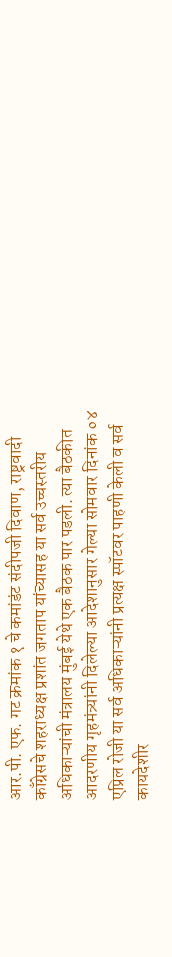आर.पी. एफ. गट क्रमांक १ चे कमांडंट संदीपजी दिवाण, राष्ट्रवादी काँग्रेसचे शहराध्यक्ष प्रशांत जगताप यांच्यासह या सर्व उच्चस्तरीय अधिकाऱ्यांची मंत्रालय मुंबई येथे एक बैठक पार पडली. त्या बैठकीत आदरणीय गृहमंत्र्यांनी दिलेल्या आदेशानुसार गेल्या सोमवार दिनांक ०४ एप्रिल रोजी या सर्व अधिकाऱ्यांनी प्रत्यक्ष स्पॉटवर पाहणी केली व सर्व कायदेशीर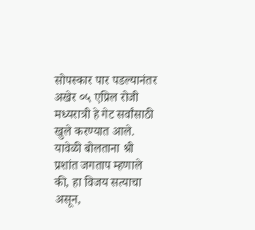सोपस्कार पार पडल्यानंतर अखेर ०५ एप्रिल रोजी मध्यरात्री हे गेट सर्वांसाठी खुले करण्यात आले.
यावेळी बोलताना श्री प्रशांत जगताप म्हणाले की, हा विजय सत्याचा असून,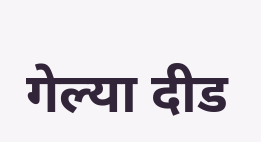गेल्या दीड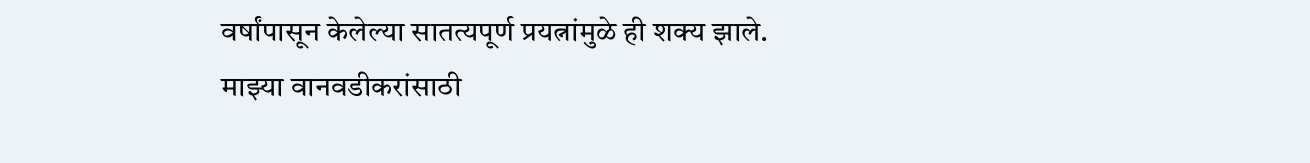वर्षांपासून केलेल्या सातत्यपूर्ण प्रयत्नांमुळे ही शक्य झाले.
माझ्या वानवडीकरांसाठी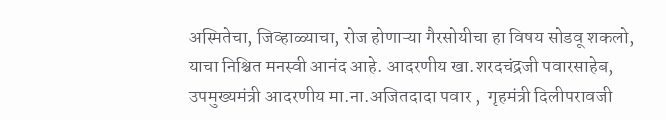अस्मितेचा, जिव्हाळ्याचा, रोज होणाऱ्या गैरसोयीचा हा विषय सोडवू शकलो, याचा निश्चित मनस्वी आनंद आहे. आदरणीय खा.शरदचंद्रजी पवारसाहेब, उपमुख्यमंत्री आदरणीय मा.ना.अजितदादा पवार ,  गृहमंत्री दिलीपरावजी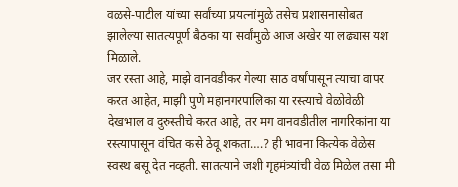वळसे-पाटील यांच्या सर्वांच्या प्रयत्नांमुळे तसेच प्रशासनासोबत झालेल्या सातत्यपूर्ण बैठका या सर्वांमुळे आज अखेर या लढ्यास यश मिळाले.
जर रस्ता आहे, माझे वानवडीकर गेल्या साठ वर्षांपासून त्याचा वापर करत आहेत, माझी पुणे महानगरपालिका या रस्त्याचे वेळोवेळी देखभाल व दुरुस्तीचे करत आहे, तर मग वानवडीतील नागरिकांना या रस्त्यापासून वंचित कसे ठेवू शकता….? ही भावना कित्येक वेळेस स्वस्थ बसू देत नव्हती. सातत्याने जशी गृहमंत्र्यांची वेळ मिळेल तसा मी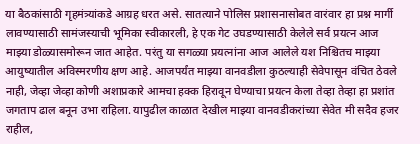या बैठकांसाठी गृहमंत्र्यांकडे आग्रह धरत असे. सातत्याने पोलिस प्रशासनासोबत वारंवार हा प्रश्न मार्गी लावण्यासाठी सामंजस्याची भूमिका स्वीकारली, हे एक गेट उघडण्यासाठी केलेले सर्व प्रयत्न आज माझ्या डोळ्यासमोरून जात आहेत. परंतु या सगळ्या प्रयत्नांना आज आलेले यश निश्चितच माझ्या आयुष्यातील अविस्मरणीय क्षण आहे. आजपर्यंत माझ्या वानवडीला कुठल्याही सेवेपासून वंचित ठेवले नाही, जेव्हा जेव्हा कोणी अशाप्रकारे आमचा हक्क हिरावून घेण्याचा प्रयत्न केला तेव्हा तेव्हा हा प्रशांत जगताप ढाल बनून उभा राहिला. यापुढील काळात देखील माझ्या वानवडीकरांच्या सेवेत मी सदैव हजर राहील,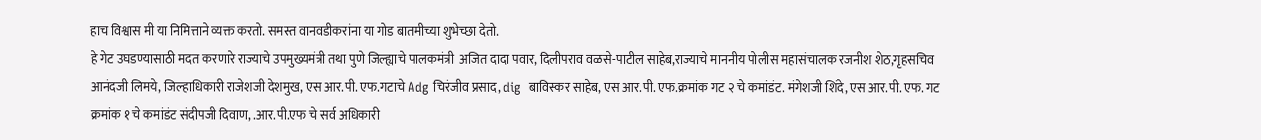हाच विश्वास मी या निमित्ताने व्यक्त करतो. समस्त वानवडीकरांना या गोड बातमीच्या शुभेच्छा देतो.
हे गेट उघडण्यासाठी मदत करणारे राज्याचे उपमुख्यमंत्री तथा पुणे जिल्ह्याचे पालकमंत्री  अजित दादा पवार, दिलीपराव वळसे-पाटील साहेब,राज्याचे माननीय पोलीस महासंचालक रजनीश शेठ,गृहसचिव आनंदजी लिमये, जिल्हाधिकारी राजेशजी देशमुख, एस आर.पी. एफ.गटाचे Adg चिरंजीव प्रसाद, dig  बाविस्कर साहेब, एस आर.पी. एफ.क्रमांक गट २ चे कमांडंट. मंगेशजी शिंदे, एस आर.पी. एफ. गट क्रमांक १ चे कमांडंट संदीपजी दिवाण, .आर.पी.एफ चे सर्व अधिकारी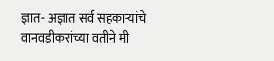ज्ञात- अज्ञात सर्व सहकाऱ्यांचे वानवडीकरांच्या वतीने मी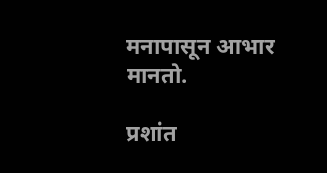मनापासून आभार मानतो.

प्रशांत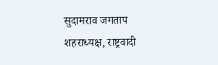सुदामराव जगताप
शहराध्यक्ष, राष्ट्रवादी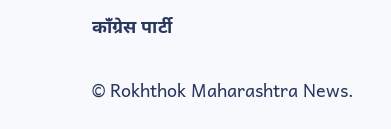काँग्रेस पार्टी

© Rokhthok Maharashtra News.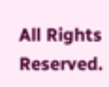All Rights Reserved.